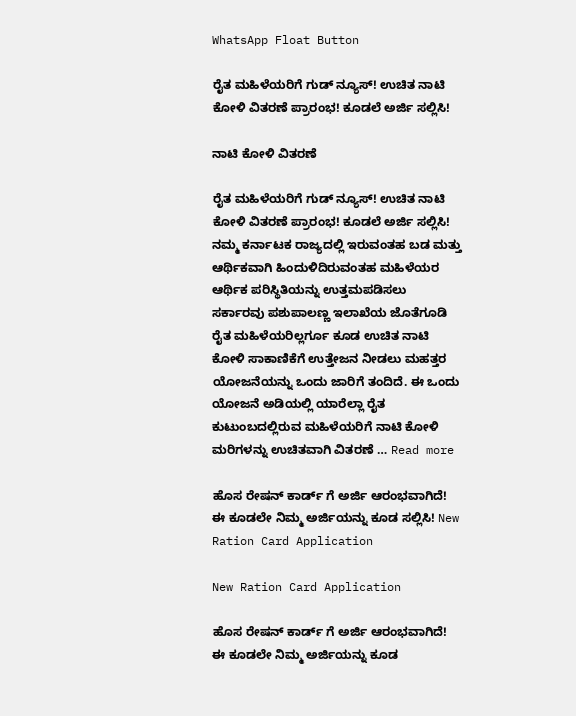WhatsApp Float Button

ರೈತ ಮಹಿಳೆಯರಿಗೆ ಗುಡ್ ನ್ಯೂಸ್! ಉಚಿತ ನಾಟಿ ಕೋಳಿ ವಿತರಣೆ ಪ್ರಾರಂಭ! ಕೂಡಲೆ ಅರ್ಜಿ ಸಲ್ಲಿಸಿ!

ನಾಟಿ ಕೋಳಿ ವಿತರಣೆ

ರೈತ ಮಹಿಳೆಯರಿಗೆ ಗುಡ್ ನ್ಯೂಸ್! ಉಚಿತ ನಾಟಿ ಕೋಳಿ ವಿತರಣೆ ಪ್ರಾರಂಭ! ಕೂಡಲೆ ಅರ್ಜಿ ಸಲ್ಲಿಸಿ! ನಮ್ಮ ಕರ್ನಾಟಕ ರಾಜ್ಯದಲ್ಲಿ ಇರುವಂತಹ ಬಡ ಮತ್ತು ಆರ್ಥಿಕವಾಗಿ ಹಿಂದುಳಿದಿರುವಂತಹ ಮಹಿಳೆಯರ ಆರ್ಥಿಕ ಪರಿಸ್ಥಿತಿಯನ್ನು ಉತ್ತಮಪಡಿಸಲು ಸರ್ಕಾರವು ಪಶುಪಾಲಣ್ಣ ಇಲಾಖೆಯ ಜೊತೆಗೂಡಿ ರೈತ ಮಹಿಳೆಯರಿಲ್ಲರ್ಗೂ ಕೂಡ ಉಚಿತ ನಾಟಿ ಕೋಳಿ ಸಾಕಾಣಿಕೆಗೆ ಉತ್ತೇಜನ ನೀಡಲು ಮಹತ್ತರ ಯೋಜನೆಯನ್ನು ಒಂದು ಜಾರಿಗೆ ತಂದಿದೆ. ಈ ಒಂದು ಯೋಜನೆ ಅಡಿಯಲ್ಲಿ ಯಾರೆಲ್ಲಾ ರೈತ ಕುಟುಂಬದಲ್ಲಿರುವ ಮಹಿಳೆಯರಿಗೆ ನಾಟಿ ಕೋಳಿ ಮರಿಗಳನ್ನು ಉಚಿತವಾಗಿ ವಿತರಣೆ … Read more

ಹೊಸ ರೇಷನ್ ಕಾರ್ಡ್ ಗೆ ಅರ್ಜಿ ಆರಂಭವಾಗಿದೆ! ಈ ಕೂಡಲೇ ನಿಮ್ಮ ಅರ್ಜಿಯನ್ನು ಕೂಡ ಸಲ್ಲಿಸಿ! New Ration Card Application

New Ration Card Application

ಹೊಸ ರೇಷನ್ ಕಾರ್ಡ್ ಗೆ ಅರ್ಜಿ ಆರಂಭವಾಗಿದೆ! ಈ ಕೂಡಲೇ ನಿಮ್ಮ ಅರ್ಜಿಯನ್ನು ಕೂಡ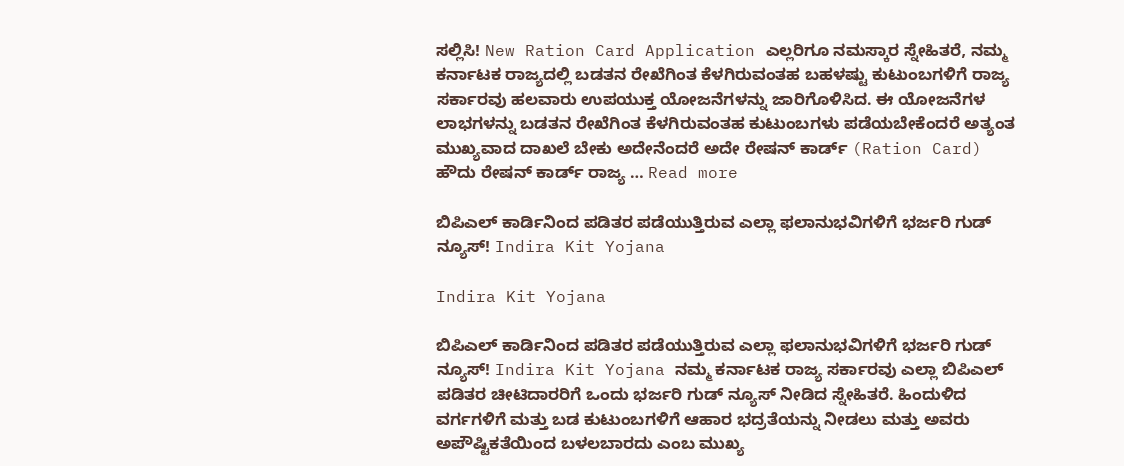ಸಲ್ಲಿಸಿ! New Ration Card Application ಎಲ್ಲರಿಗೂ ನಮಸ್ಕಾರ ಸ್ನೇಹಿತರೆ, ನಮ್ಮ ಕರ್ನಾಟಕ ರಾಜ್ಯದಲ್ಲಿ ಬಡತನ ರೇಖೆಗಿಂತ ಕೆಳಗಿರುವಂತಹ ಬಹಳಷ್ಟು ಕುಟುಂಬಗಳಿಗೆ ರಾಜ್ಯ ಸರ್ಕಾರವು ಹಲವಾರು ಉಪಯುಕ್ತ ಯೋಜನೆಗಳನ್ನು ಜಾರಿಗೊಳಿಸಿದ. ಈ ಯೋಜನೆಗಳ ಲಾಭಗಳನ್ನು ಬಡತನ ರೇಖೆಗಿಂತ ಕೆಳಗಿರುವಂತಹ ಕುಟುಂಬಗಳು ಪಡೆಯಬೇಕೆಂದರೆ ಅತ್ಯಂತ ಮುಖ್ಯವಾದ ದಾಖಲೆ ಬೇಕು ಅದೇನೆಂದರೆ ಅದೇ ರೇಷನ್ ಕಾರ್ಡ್ (Ration Card) ಹೌದು ರೇಷನ್ ಕಾರ್ಡ್ ರಾಜ್ಯ … Read more

ಬಿಪಿಎಲ್ ಕಾರ್ಡಿನಿಂದ ಪಡಿತರ ಪಡೆಯುತ್ತಿರುವ ಎಲ್ಲಾ ಫಲಾನುಭವಿಗಳಿಗೆ ಭರ್ಜರಿ ಗುಡ್ ನ್ಯೂಸ್! Indira Kit Yojana

Indira Kit Yojana

ಬಿಪಿಎಲ್ ಕಾರ್ಡಿನಿಂದ ಪಡಿತರ ಪಡೆಯುತ್ತಿರುವ ಎಲ್ಲಾ ಫಲಾನುಭವಿಗಳಿಗೆ ಭರ್ಜರಿ ಗುಡ್ ನ್ಯೂಸ್! Indira Kit Yojana ನಮ್ಮ ಕರ್ನಾಟಕ ರಾಜ್ಯ ಸರ್ಕಾರವು ಎಲ್ಲಾ ಬಿಪಿಎಲ್ ಪಡಿತರ ಚೀಟಿದಾರರಿಗೆ ಒಂದು ಭರ್ಜರಿ ಗುಡ್ ನ್ಯೂಸ್ ನೀಡಿದ ಸ್ನೇಹಿತರೆ. ಹಿಂದುಳಿದ ವರ್ಗಗಳಿಗೆ ಮತ್ತು ಬಡ ಕುಟುಂಬಗಳಿಗೆ ಆಹಾರ ಭದ್ರತೆಯನ್ನು ನೀಡಲು ಮತ್ತು ಅವರು ಅಪೌಷ್ಟಿಕತೆಯಿಂದ ಬಳಲಬಾರದು ಎಂಬ ಮುಖ್ಯ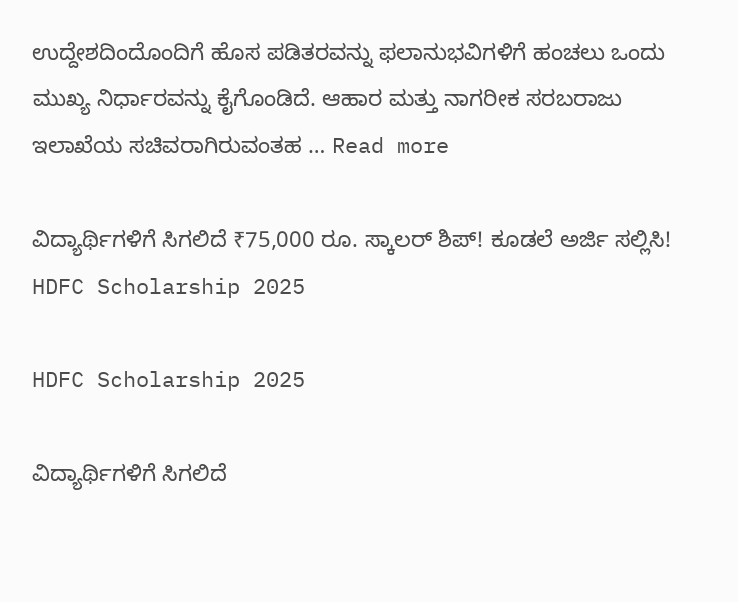ಉದ್ದೇಶದಿಂದೊಂದಿಗೆ ಹೊಸ ಪಡಿತರವನ್ನು ಫಲಾನುಭವಿಗಳಿಗೆ ಹಂಚಲು ಒಂದು ಮುಖ್ಯ ನಿರ್ಧಾರವನ್ನು ಕೈಗೊಂಡಿದೆ. ಆಹಾರ ಮತ್ತು ನಾಗರೀಕ ಸರಬರಾಜು ಇಲಾಖೆಯ ಸಚಿವರಾಗಿರುವಂತಹ … Read more

ವಿದ್ಯಾರ್ಥಿಗಳಿಗೆ ಸಿಗಲಿದೆ ₹75,000 ರೂ. ಸ್ಕಾಲರ್ ಶಿಪ್! ಕೂಡಲೆ ಅರ್ಜಿ ಸಲ್ಲಿಸಿ! HDFC Scholarship 2025

HDFC Scholarship 2025

ವಿದ್ಯಾರ್ಥಿಗಳಿಗೆ ಸಿಗಲಿದೆ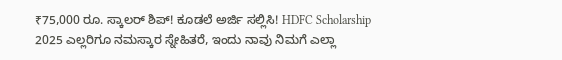₹75,000 ರೂ. ಸ್ಕಾಲರ್ ಶಿಪ್! ಕೂಡಲೆ ಅರ್ಜಿ ಸಲ್ಲಿಸಿ! HDFC Scholarship 2025 ಎಲ್ಲರಿಗೂ ನಮಸ್ಕಾರ ಸ್ನೇಹಿತರೆ, ಇಂದು ನಾವು ನಿಮಗೆ ಎಲ್ಲಾ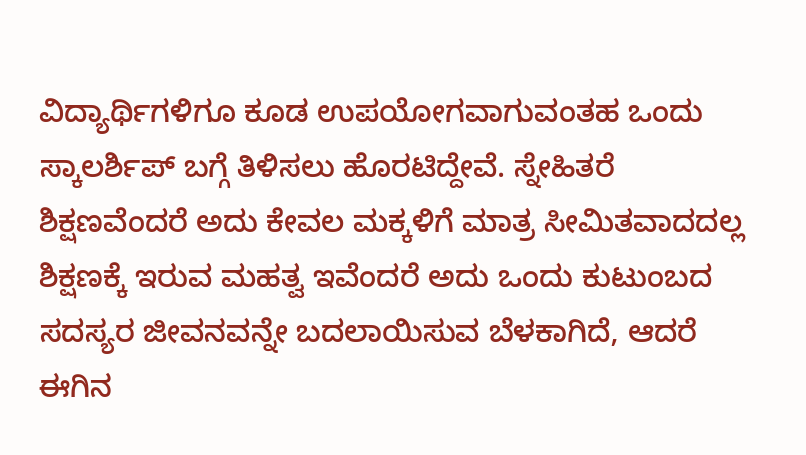ವಿದ್ಯಾರ್ಥಿಗಳಿಗೂ ಕೂಡ ಉಪಯೋಗವಾಗುವಂತಹ ಒಂದು ಸ್ಕಾಲರ್ಶಿಪ್ ಬಗ್ಗೆ ತಿಳಿಸಲು ಹೊರಟಿದ್ದೇವೆ. ಸ್ನೇಹಿತರೆ ಶಿಕ್ಷಣವೆಂದರೆ ಅದು ಕೇವಲ ಮಕ್ಕಳಿಗೆ ಮಾತ್ರ ಸೀಮಿತವಾದದಲ್ಲ ಶಿಕ್ಷಣಕ್ಕೆ ಇರುವ ಮಹತ್ವ ಇವೆಂದರೆ ಅದು ಒಂದು ಕುಟುಂಬದ ಸದಸ್ಯರ ಜೀವನವನ್ನೇ ಬದಲಾಯಿಸುವ ಬೆಳಕಾಗಿದೆ, ಆದರೆ ಈಗಿನ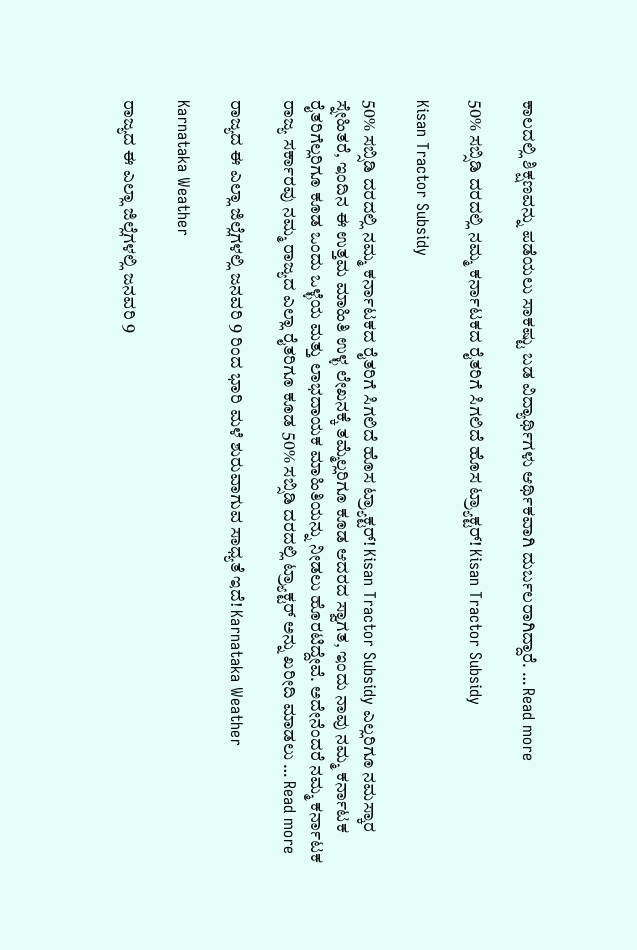ಕಾಲದಲ್ಲಿ ಶಿಕ್ಷಣವನ್ನು ಪಡೆಯಲು ಸಾಕಷ್ಟು ಬಡ ವಿದ್ಯಾರ್ಥಿಗಳು ಆರ್ಥಿಕವಾಗಿ ದುರ್ಬಲರಾಗಿದ್ದಾರೆ. … Read more

50% ಸಬ್ಸಿಡಿ ದರದಲ್ಲಿ ನಮ್ಮ ಕರ್ನಾಟಕದ ರೈತರಿಗೆ ಸಿಗಲಿದೆ ಹೊಸ ಟ್ರ್ಯಾಕ್ಟರ್! Kisan Tractor Subsidy

Kisan Tractor Subsidy

50% ಸಬ್ಸಿಡಿ ದರದಲ್ಲಿ ನಮ್ಮ ಕರ್ನಾಟಕದ ರೈತರಿಗೆ ಸಿಗಲಿದೆ ಹೊಸ ಟ್ರ್ಯಾಕ್ಟರ್! Kisan Tractor Subsidy ಎಲ್ಲರಿಗೂ ನಮಸ್ಕಾರ ಸ್ನೇಹಿತರೆ, ಇಂದಿನ ಈ ಉತ್ತಮ ಮಾಹಿತಿ ಉಳ್ಳ ಲೇಖನಕ್ಕೆ ತಮ್ಮೆಲ್ಲರಿಗೂ ಕೂಡ ಆದರದ ಸ್ವಾಗತ, ಇಂದು ನಾವು ನಮ್ಮ ಕರ್ನಾಟಕ ರೈತರಿಗೆಲ್ಲರಿಗೂ ಕೂಡ ಒಂದು ಒಳ್ಳೆಯ ಮತ್ತು ಲಾಭದಾಯಕ ಮಾಹಿತಿಯನ್ನು ನೀಡಲು ಹೊರಟಿದ್ದೇವೆ. ಅದೇನೆಂದರೆ ನಮ್ಮ ಕರ್ನಾಟಕ ರಾಜ್ಯ ಸರ್ಕಾರವು ನಮ್ಮ ರಾಜ್ಯದ ಎಲ್ಲಾ ರೈತರಿಗೂ ಕೂಡ 50% ಸಬ್ಸಿಡಿ ದರದಲ್ಲಿ ಟ್ರ್ಯಾಕ್ಟರ್ ಅನ್ನು ಖರೀದಿ ಮಾಡಲು … Read more

ರಾಜ್ಯದ ಈ ಎಲ್ಲಾ ಜಿಲ್ಲೆಗಳಲ್ಲಿ ಜನವರಿ 9 ರಿಂದ ಭಾರಿ ಮಳೆ ಶುರುವಾಗುವ ಸಾಧ್ಯತೆ ಇದೆ! Karnataka Weather

Karnataka Weather

ರಾಜ್ಯದ ಈ ಎಲ್ಲಾ ಜಿಲ್ಲೆಗಳಲ್ಲಿ ಜನವರಿ 9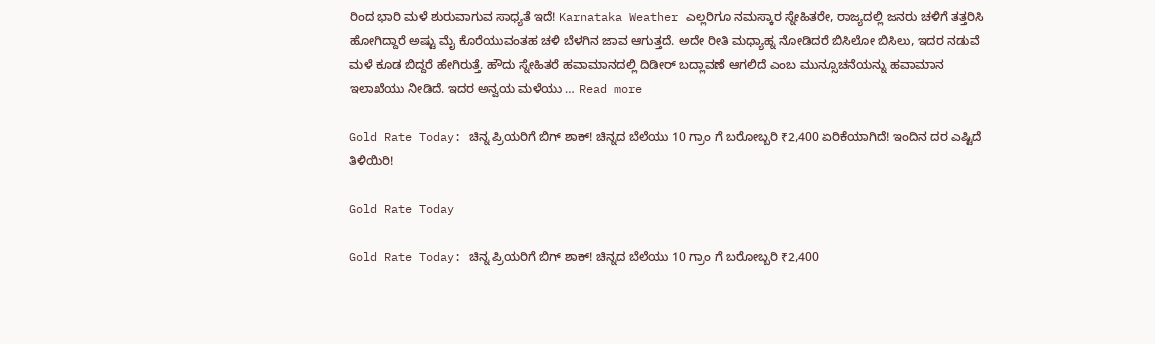ರಿಂದ ಭಾರಿ ಮಳೆ ಶುರುವಾಗುವ ಸಾಧ್ಯತೆ ಇದೆ! Karnataka Weather ಎಲ್ಲರಿಗೂ ನಮಸ್ಕಾರ ಸ್ನೇಹಿತರೇ, ರಾಜ್ಯದಲ್ಲಿ ಜನರು ಚಳಿಗೆ ತತ್ತರಿಸಿ ಹೋಗಿದ್ದಾರೆ ಅಷ್ಟು ಮೈ ಕೊರೆಯುವಂತಹ ಚಳಿ ಬೆಳಗಿನ ಜಾವ ಆಗುತ್ತದೆ. ಅದೇ ರೀತಿ ಮಧ್ಯಾಹ್ನ ನೋಡಿದರೆ ಬಿಸಿಲೋ ಬಿಸಿಲು, ಇದರ ನಡುವೆ ಮಳೆ ಕೂಡ ಬಿದ್ದರೆ ಹೇಗಿರುತ್ತೆ. ಹೌದು ಸ್ನೇಹಿತರೆ ಹವಾಮಾನದಲ್ಲಿ ದಿಡೀರ್ ಬದ್ಲಾವಣೆ ಆಗಲಿದೆ ಎಂಬ ಮುನ್ಸೂಚನೆಯನ್ನು ಹವಾಮಾನ ಇಲಾಖೆಯು ನೀಡಿದೆ. ಇದರ ಅನ್ವಯ ಮಳೆಯು … Read more

Gold Rate Today: ಚಿನ್ನ ಪ್ರಿಯರಿಗೆ ಬಿಗ್ ಶಾಕ್! ಚಿನ್ನದ ಬೆಲೆಯು 10 ಗ್ರಾಂ ಗೆ ಬರೋಬ್ಬರಿ ₹2,400 ಏರಿಕೆಯಾಗಿದೆ! ಇಂದಿನ ದರ ಎಷ್ಟಿದೆ ತಿಳಿಯಿರಿ!

Gold Rate Today

Gold Rate Today: ಚಿನ್ನ ಪ್ರಿಯರಿಗೆ ಬಿಗ್ ಶಾಕ್! ಚಿನ್ನದ ಬೆಲೆಯು 10 ಗ್ರಾಂ ಗೆ ಬರೋಬ್ಬರಿ ₹2,400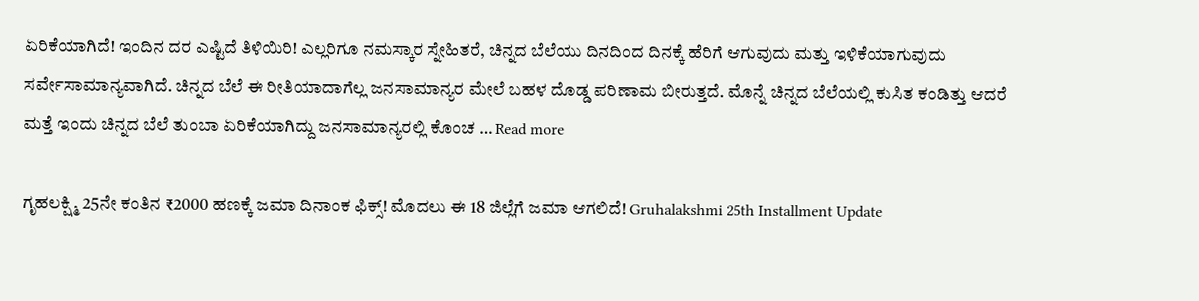ಏರಿಕೆಯಾಗಿದೆ! ಇಂದಿನ ದರ ಎಷ್ಟಿದೆ ತಿಳಿಯಿರಿ! ಎಲ್ಲರಿಗೂ ನಮಸ್ಕಾರ ಸ್ನೇಹಿತರೆ, ಚಿನ್ನದ ಬೆಲೆಯು ದಿನದಿಂದ ದಿನಕ್ಕೆ ಹೆರಿಗೆ ಆಗುವುದು ಮತ್ತು ಇಳಿಕೆಯಾಗುವುದು ಸರ್ವೇಸಾಮಾನ್ಯವಾಗಿದೆ. ಚಿನ್ನದ ಬೆಲೆ ಈ ರೀತಿಯಾದಾಗೆಲ್ಲ ಜನಸಾಮಾನ್ಯರ ಮೇಲೆ ಬಹಳ ದೊಡ್ಡ ಪರಿಣಾಮ ಬೀರುತ್ತದೆ. ಮೊನ್ನೆ ಚಿನ್ನದ ಬೆಲೆಯಲ್ಲಿ ಕುಸಿತ ಕಂಡಿತ್ತು ಆದರೆ ಮತ್ತೆ ಇಂದು ಚಿನ್ನದ ಬೆಲೆ ತುಂಬಾ ಏರಿಕೆಯಾಗಿದ್ದು ಜನಸಾಮಾನ್ಯರಲ್ಲಿ ಕೊಂಚ … Read more

ಗೃಹಲಕ್ಷ್ಮಿ 25ನೇ ಕಂತಿನ ₹2000 ಹಣಕ್ಕೆ ಜಮಾ ದಿನಾಂಕ ಫಿಕ್ಸ್! ಮೊದಲು ಈ 18 ಜಿಲ್ಲೆಗೆ ಜಮಾ ಆಗಲಿದೆ! Gruhalakshmi 25th Installment Update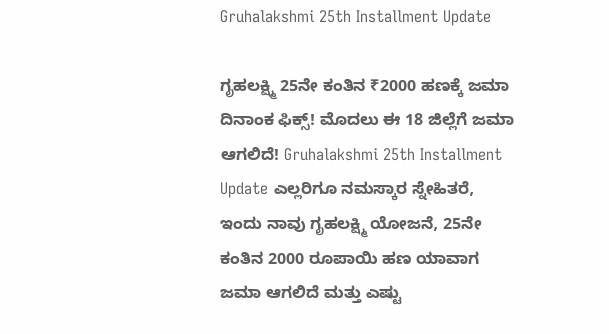Gruhalakshmi 25th Installment Update

ಗೃಹಲಕ್ಷ್ಮಿ 25ನೇ ಕಂತಿನ ₹2000 ಹಣಕ್ಕೆ ಜಮಾ ದಿನಾಂಕ ಫಿಕ್ಸ್! ಮೊದಲು ಈ 18 ಜಿಲ್ಲೆಗೆ ಜಮಾ ಆಗಲಿದೆ! Gruhalakshmi 25th Installment Update ಎಲ್ಲರಿಗೂ ನಮಸ್ಕಾರ ಸ್ನೇಹಿತರೆ, ಇಂದು ನಾವು ಗೃಹಲಕ್ಷ್ಮಿ ಯೋಜನೆ, 25ನೇ ಕಂತಿನ 2000 ರೂಪಾಯಿ ಹಣ ಯಾವಾಗ ಜಮಾ ಆಗಲಿದೆ ಮತ್ತು ಎಷ್ಟು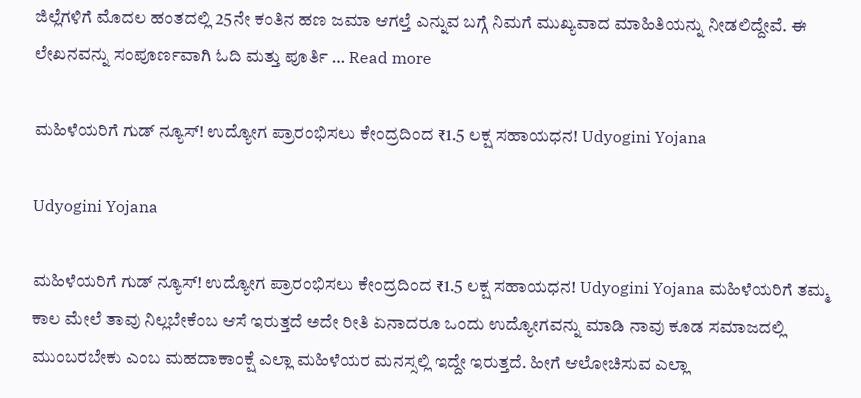ಜಿಲ್ಲೆಗಳಿಗೆ ಮೊದಲ ಹಂತದಲ್ಲಿ 25ನೇ ಕಂತಿನ ಹಣ ಜಮಾ ಆಗಲ್ತೆ ಎನ್ನುವ ಬಗ್ಗೆ ನಿಮಗೆ ಮುಖ್ಯವಾದ ಮಾಹಿತಿಯನ್ನು ನೀಡಲಿದ್ದೇವೆ. ಈ ಲೇಖನವನ್ನು ಸಂಪೂರ್ಣವಾಗಿ ಓದಿ ಮತ್ತು ಪೂರ್ತಿ … Read more

ಮಹಿಳೆಯರಿಗೆ ಗುಡ್ ನ್ಯೂಸ್! ಉದ್ಯೋಗ ಪ್ರಾರಂಭಿಸಲು ಕೇಂದ್ರದಿಂದ ₹1.5 ಲಕ್ಷ ಸಹಾಯಧನ! Udyogini Yojana

Udyogini Yojana

ಮಹಿಳೆಯರಿಗೆ ಗುಡ್ ನ್ಯೂಸ್! ಉದ್ಯೋಗ ಪ್ರಾರಂಭಿಸಲು ಕೇಂದ್ರದಿಂದ ₹1.5 ಲಕ್ಷ ಸಹಾಯಧನ! Udyogini Yojana ಮಹಿಳೆಯರಿಗೆ ತಮ್ಮ ಕಾಲ ಮೇಲೆ ತಾವು ನಿಲ್ಲಬೇಕೆಂಬ ಆಸೆ ಇರುತ್ತದೆ ಅದೇ ರೀತಿ ಏನಾದರೂ ಒಂದು ಉದ್ಯೋಗವನ್ನು ಮಾಡಿ ನಾವು ಕೂಡ ಸಮಾಜದಲ್ಲಿ ಮುಂಬರಬೇಕು ಎಂಬ ಮಹದಾಕಾಂಕ್ಷೆ ಎಲ್ಲಾ ಮಹಿಳೆಯರ ಮನಸ್ಸಲ್ಲಿ ಇದ್ದೇ ಇರುತ್ತದೆ. ಹೀಗೆ ಆಲೋಚಿಸುವ ಎಲ್ಲಾ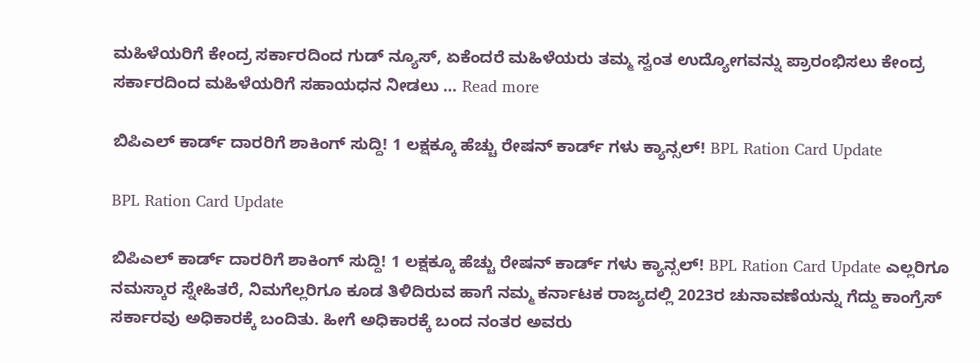ಮಹಿಳೆಯರಿಗೆ ಕೇಂದ್ರ ಸರ್ಕಾರದಿಂದ ಗುಡ್ ನ್ಯೂಸ್, ಏಕೆಂದರೆ ಮಹಿಳೆಯರು ತಮ್ಮ ಸ್ವಂತ ಉದ್ಯೋಗವನ್ನು ಪ್ರಾರಂಭಿಸಲು ಕೇಂದ್ರ ಸರ್ಕಾರದಿಂದ ಮಹಿಳೆಯರಿಗೆ ಸಹಾಯಧನ ನೀಡಲು … Read more

ಬಿಪಿಎಲ್ ಕಾರ್ಡ್ ದಾರರಿಗೆ ಶಾಕಿಂಗ್ ಸುದ್ದಿ! 1 ಲಕ್ಷಕ್ಕೂ ಹೆಚ್ಚು ರೇಷನ್ ಕಾರ್ಡ್ ಗಳು ಕ್ಯಾನ್ಸಲ್! BPL Ration Card Update

BPL Ration Card Update

ಬಿಪಿಎಲ್ ಕಾರ್ಡ್ ದಾರರಿಗೆ ಶಾಕಿಂಗ್ ಸುದ್ದಿ! 1 ಲಕ್ಷಕ್ಕೂ ಹೆಚ್ಚು ರೇಷನ್ ಕಾರ್ಡ್ ಗಳು ಕ್ಯಾನ್ಸಲ್! BPL Ration Card Update ಎಲ್ಲರಿಗೂ ನಮಸ್ಕಾರ ಸ್ನೇಹಿತರೆ, ನಿಮಗೆಲ್ಲರಿಗೂ ಕೂಡ ತಿಳಿದಿರುವ ಹಾಗೆ ನಮ್ಮ ಕರ್ನಾಟಕ ರಾಜ್ಯದಲ್ಲಿ 2023ರ ಚುನಾವಣೆಯನ್ನು ಗೆದ್ದು ಕಾಂಗ್ರೆಸ್ ಸರ್ಕಾರವು ಅಧಿಕಾರಕ್ಕೆ ಬಂದಿತು. ಹೀಗೆ ಅಧಿಕಾರಕ್ಕೆ ಬಂದ ನಂತರ ಅವರು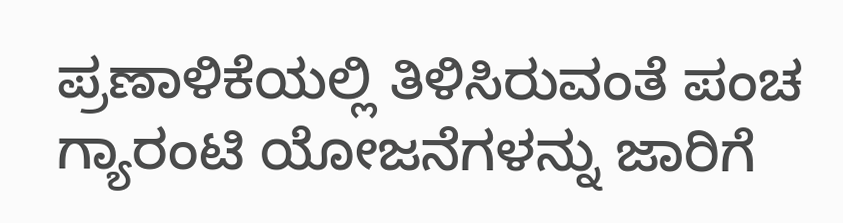ಪ್ರಣಾಳಿಕೆಯಲ್ಲಿ ತಿಳಿಸಿರುವಂತೆ ಪಂಚ ಗ್ಯಾರಂಟಿ ಯೋಜನೆಗಳನ್ನು ಜಾರಿಗೆ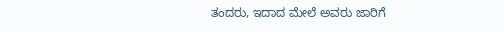ತಂದರು, ಇದಾದ ಮೇಲೆ ಅವರು ಜಾರಿಗೆ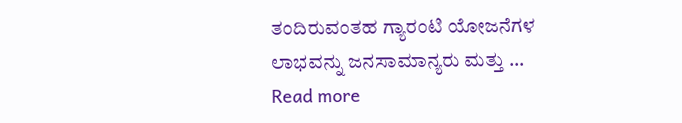ತಂದಿರುವಂತಹ ಗ್ಯಾರಂಟಿ ಯೋಜನೆಗಳ ಲಾಭವನ್ನು ಜನಸಾಮಾನ್ಯರು ಮತ್ತು … Read more